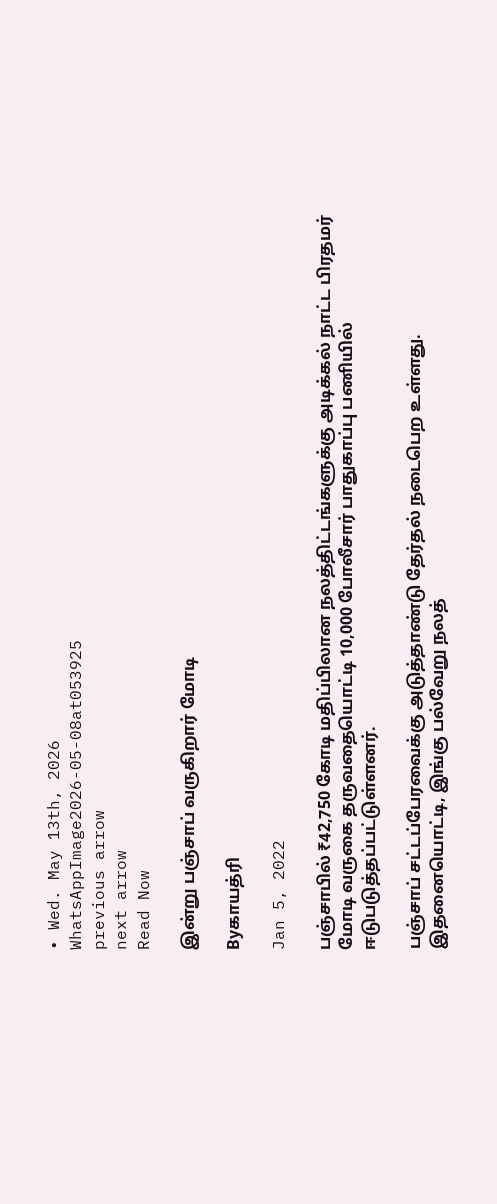• Wed. May 13th, 2026
WhatsAppImage2026-05-08at053925
previous arrow
next arrow
Read Now

இன்று பஞ்சாப் வருகிறார் மோடி

Byகாயத்ரி

Jan 5, 2022

பஞ்சாபில் ₹42,750 கோடி மதிப்பிலான நலத்திட்டங்களுக்கு அடிக்கல் நாட்ட பிரதமர் மோடி வருகை தருவதையொட்டி 10,000 போலீசார் பாதுகாப்பு பணியில் ஈடுபடுத்தப்பட்டுள்ளனர்.

பஞ்சாப் சட்டப்பேரவைக்கு அடுத்தாண்டு தேர்தல் நடைபெற உள்ளது. இதனையொட்டி, இங்கு பல்வேறு நலத்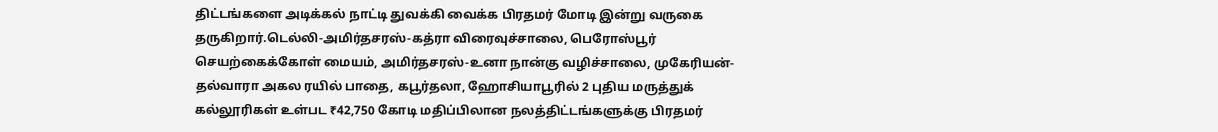திட்டங்களை அடிக்கல் நாட்டி துவக்கி வைக்க பிரதமர் மோடி இன்று வருகை தருகிறார்.டெல்லி-அமிர்தசரஸ்-கத்ரா விரைவுச்சாலை, பெரோஸ்பூர் செயற்கைக்கோள் மையம், அமிர்தசரஸ்-உனா நான்கு வழிச்சாலை, முகேரியன்-தல்வாரா அகல ரயில் பாதை, கபூர்தலா, ஹோசியாபூரில் 2 புதிய மருத்துக் கல்லூரிகள் உள்பட ₹42,750 கோடி மதிப்பிலான நலத்திட்டங்களுக்கு பிரதமர்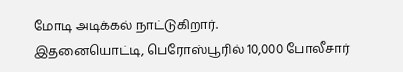மோடி அடிக்கல் நாட்டுகிறார்.
இதனையொட்டி, பெரோஸ்பூரில் 10,000 போலீசார்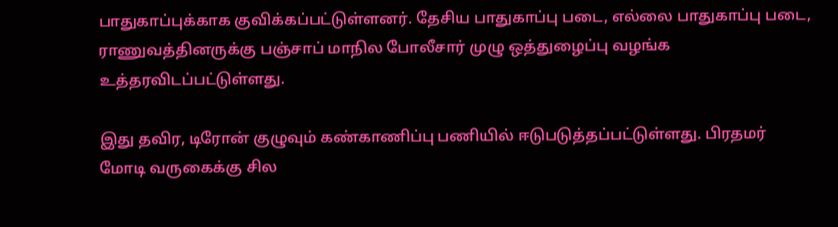பாதுகாப்புக்காக குவிக்கப்பட்டுள்ளனர். தேசிய பாதுகாப்பு படை, எல்லை பாதுகாப்பு படை, ராணுவத்தினருக்கு பஞ்சாப் மாநில போலீசார் முழு ஒத்துழைப்பு வழங்க உத்தரவிடப்பட்டுள்ளது.

இது தவிர, டிரோன் குழுவும் கண்காணிப்பு பணியில் ஈடுபடுத்தப்பட்டுள்ளது. பிரதமர் மோடி வருகைக்கு சில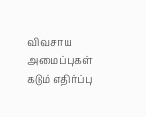விவசாய அமைப்புகள் கடும் எதிர்ப்பு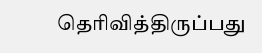தெரிவித்திருப்பது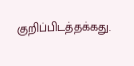குறிப்பிடத்தக்கது.